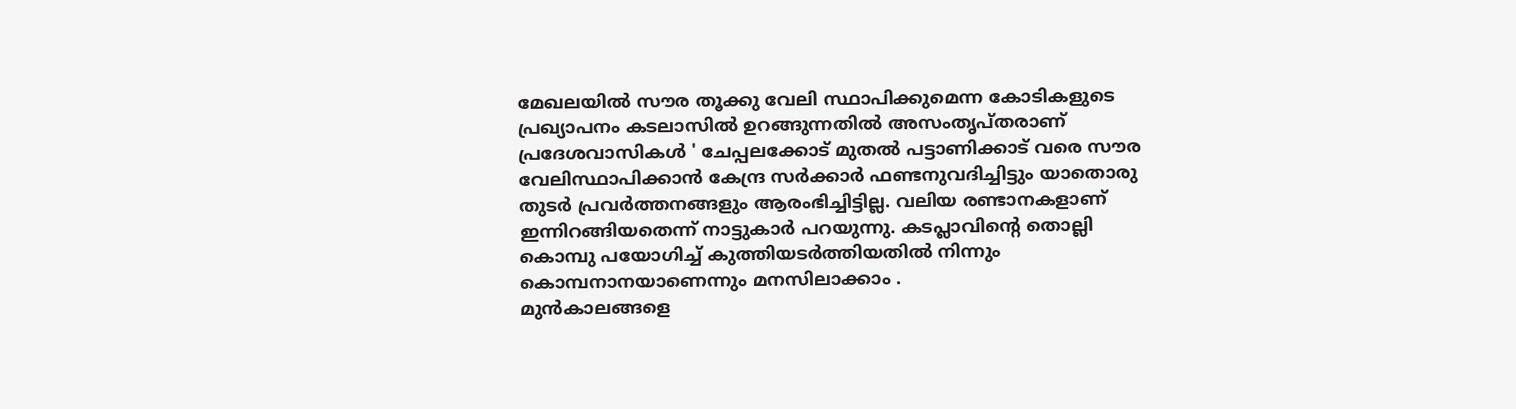മേഖലയിൽ സൗര തൂക്കു വേലി സ്ഥാപിക്കുമെന്ന കോടികളുടെ പ്രഖ്യാപനം കടലാസിൽ ഉറങ്ങുന്നതിൽ അസംതൃപ്തരാണ് പ്രദേശവാസികൾ ' ചേപ്പലക്കോട് മുതൽ പട്ടാണിക്കാട് വരെ സൗര വേലിസ്ഥാപിക്കാൻ കേന്ദ്ര സർക്കാർ ഫണ്ടനുവദിച്ചിട്ടും യാതൊരു തുടർ പ്രവർത്തനങ്ങളും ആരംഭിച്ചിട്ടില്ല. വലിയ രണ്ടാനകളാണ് ഇന്നിറങ്ങിയതെന്ന് നാട്ടുകാർ പറയുന്നു. കടപ്ലാവിൻ്റെ തൊല്ലി കൊമ്പു പയോഗിച്ച് കുത്തിയടർത്തിയതിൽ നിന്നും കൊമ്പനാനയാണെന്നും മനസിലാക്കാം .
മുൻകാലങ്ങളെ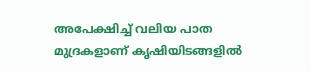അപേക്ഷിച്ച് വലിയ പാത മുദ്രകളാണ് കൃഷിയിടങ്ങളിൽ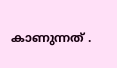കാണുന്നത് .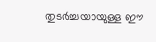തുടർച്ചയായുള്ള ഈ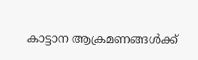കാട്ടാന ആക്രമണങ്ങൾക്ക്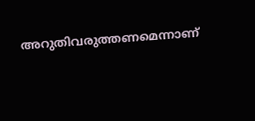അറുതിവരുത്തണമെന്നാണ്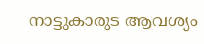നാട്ടുകാരുട ആവശ്യം